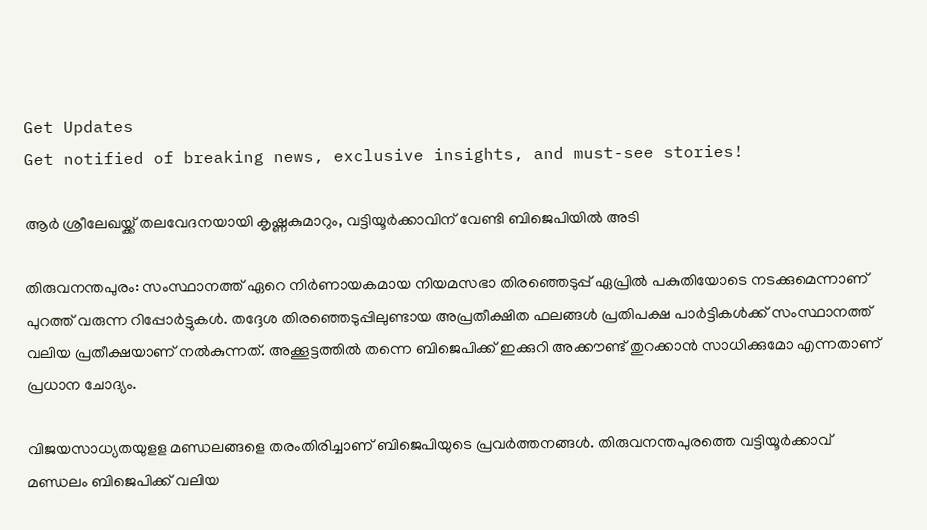Get Updates
Get notified of breaking news, exclusive insights, and must-see stories!

ആര്‍ ശ്രീലേഖയ്ക്ക് തലവേദനയായി കൃഷ്ണകുമാറും, വട്ടിയൂർക്കാവിന് വേണ്ടി ബിജെപിയിൽ അടി

തിരുവനന്തപുരം: സംസ്ഥാനത്ത് ഏറെ നിര്‍ണായകമായ നിയമസഭാ തിരഞ്ഞെടുപ്പ് ഏപ്രില്‍ പകുതിയോടെ നടക്കുമെന്നാണ് പുറത്ത് വരുന്ന റിപ്പോര്‍ട്ടുകള്‍. തദ്ദേശ തിരഞ്ഞെടുപ്പിലുണ്ടായ അപ്രതീക്ഷിത ഫലങ്ങള്‍ പ്രതിപക്ഷ പാര്‍ട്ടികള്‍ക്ക് സംസ്ഥാനത്ത് വലിയ പ്രതീക്ഷയാണ് നല്‍കുന്നത്. അക്കൂട്ടത്തില്‍ തന്നെ ബിജെപിക്ക് ഇക്കുറി അക്കൗണ്ട് തുറക്കാന്‍ സാധിക്കുമോ എന്നതാണ് പ്രധാന ചോദ്യം.

വിജയസാധ്യതയുളള മണ്ഡലങ്ങളെ തരംതിരിച്ചാണ് ബിജെപിയുടെ പ്രവര്‍ത്തനങ്ങള്‍. തിരുവനന്തപുരത്തെ വട്ടിയൂര്‍ക്കാവ് മണ്ഡലം ബിജെപിക്ക് വലിയ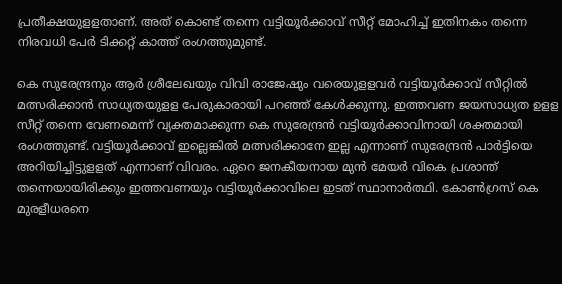പ്രതീക്ഷയുളളതാണ്. അത് കൊണ്ട് തന്നെ വട്ടിയൂര്‍ക്കാവ് സീറ്റ് മോഹിച്ച് ഇതിനകം തന്നെ നിരവധി പേര്‍ ടിക്കറ്റ് കാത്ത് രംഗത്തുമുണ്ട്.

കെ സുരേന്ദ്രനും ആര്‍ ശ്രീലേഖയും വിവി രാജേഷും വരെയുളളവര്‍ വട്ടിയൂര്‍ക്കാവ് സീറ്റില്‍ മത്സരിക്കാന്‍ സാധ്യതയുളള പേരുകാരായി പറഞ്ഞ് കേള്‍ക്കുന്നു. ഇത്തവണ ജയസാധ്യത ഉളള സീറ്റ് തന്നെ വേണമെന്ന് വ്യക്തമാക്കുന്ന കെ സുരേന്ദ്രന്‍ വട്ടിയൂര്‍ക്കാവിനായി ശക്തമായി രംഗത്തുണ്ട്. വട്ടിയൂർക്കാവ് ഇല്ലെങ്കിൽ മത്സരിക്കാനേ ഇല്ല എന്നാണ് സുരേന്ദ്രൻ പാർട്ടിയെ അറിയിച്ചിട്ടുളളത് എന്നാണ് വിവരം. ഏറെ ജനകീയനായ മുന്‍ മേയര്‍ വികെ പ്രശാന്ത് തന്നെയായിരിക്കും ഇത്തവണയും വട്ടിയൂര്‍ക്കാവിലെ ഇടത് സ്ഥാനാര്‍ത്ഥി. കോണ്‍ഗ്രസ് കെ മുരളീധരനെ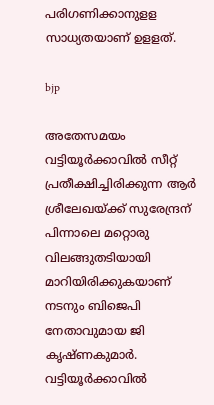പരിഗണിക്കാനുളള സാധ്യതയാണ് ഉളളത്.

bjp

അതേസമയം വട്ടിയൂര്‍ക്കാവില്‍ സീറ്റ് പ്രതീക്ഷിച്ചിരിക്കുന്ന ആര്‍ ശ്രീലേഖയ്ക്ക് സുരേന്ദ്രന് പിന്നാലെ മറ്റൊരു വിലങ്ങുതടിയായി മാറിയിരിക്കുകയാണ് നടനും ബിജെപി നേതാവുമായ ജി കൃഷ്ണകുമാര്‍. വട്ടിയൂര്‍ക്കാവില്‍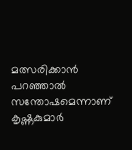മത്സരിക്കാന്‍ പറഞ്ഞാല്‍ സന്തോഷമെന്നാണ് കൃഷ്ണകുമാര്‍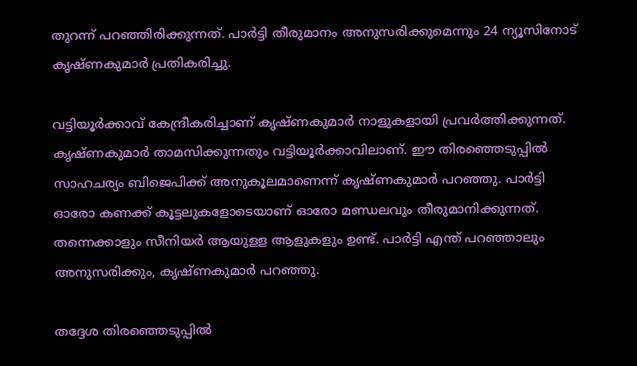തുറന്ന് പറഞ്ഞിരിക്കുന്നത്. പാര്‍ട്ടി തീരുമാനം അനുസരിക്കുമെന്നും 24 ന്യൂസിനോട് കൃഷ്ണകുമാര്‍ പ്രതികരിച്ചു.

വട്ടിയൂര്‍ക്കാവ് കേന്ദ്രീകരിച്ചാണ് കൃഷ്ണകുമാര്‍ നാളുകളായി പ്രവര്‍ത്തിക്കുന്നത്. കൃഷ്ണകുമാര്‍ താമസിക്കുന്നതും വട്ടിയൂര്‍ക്കാവിലാണ്. ഈ തിരഞ്ഞെടുപ്പില്‍ സാഹചര്യം ബിജെപിക്ക് അനുകൂലമാണെന്ന് കൃഷ്ണകുമാര്‍ പറഞ്ഞു. പാര്‍ട്ടി ഓരോ കണക്ക് കൂട്ടലുകളോടെയാണ് ഓരോ മണ്ഡലവും തീരുമാനിക്കുന്നത്. തന്നെക്കാളും സീനിയര്‍ ആയുളള ആളുകളും ഉണ്ട്. പാര്‍ട്ടി എന്ത് പറഞ്ഞാലും അനുസരിക്കും, കൃഷ്ണകുമാര്‍ പറഞ്ഞു.

തദ്ദേശ തിരഞ്ഞെടുപ്പില്‍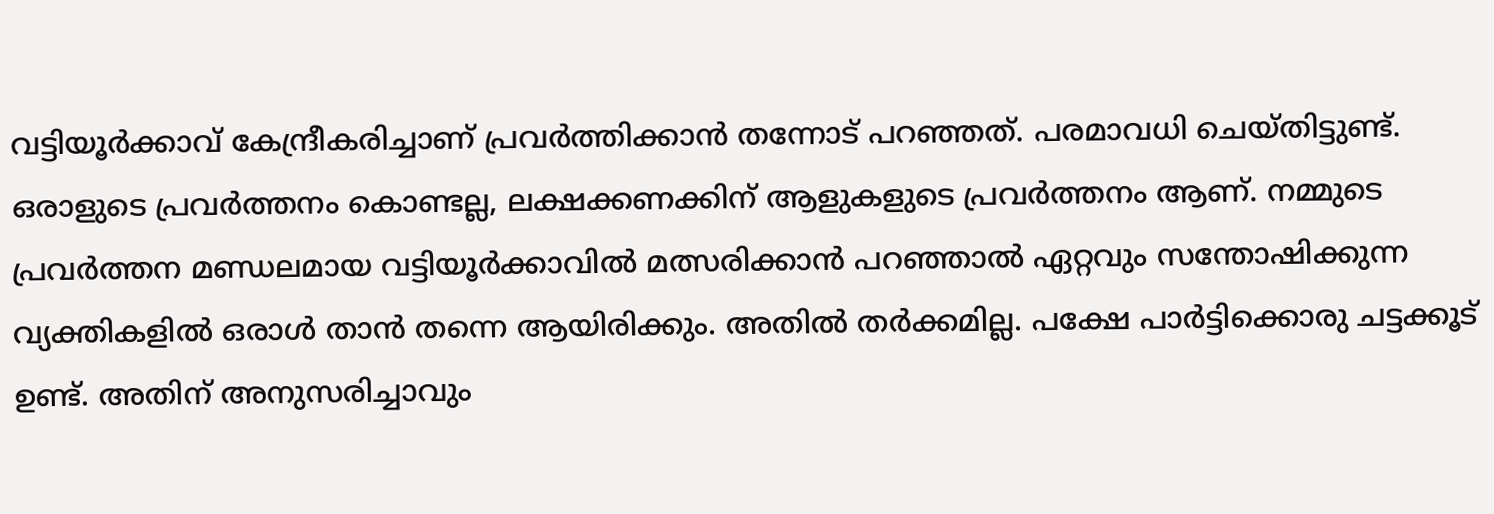വട്ടിയൂര്‍ക്കാവ് കേന്ദ്രീകരിച്ചാണ് പ്രവര്‍ത്തിക്കാന്‍ തന്നോട് പറഞ്ഞത്. പരമാവധി ചെയ്തിട്ടുണ്ട്. ഒരാളുടെ പ്രവര്‍ത്തനം കൊണ്ടല്ല, ലക്ഷക്കണക്കിന് ആളുകളുടെ പ്രവര്‍ത്തനം ആണ്. നമ്മുടെ പ്രവര്‍ത്തന മണ്ഡലമായ വട്ടിയൂര്‍ക്കാവില്‍ മത്സരിക്കാന്‍ പറഞ്ഞാല്‍ ഏറ്റവും സന്തോഷിക്കുന്ന വ്യക്തികളില്‍ ഒരാള്‍ താന്‍ തന്നെ ആയിരിക്കും. അതില്‍ തര്‍ക്കമില്ല. പക്ഷേ പാര്‍ട്ടിക്കൊരു ചട്ടക്കൂട് ഉണ്ട്. അതിന് അനുസരിച്ചാവും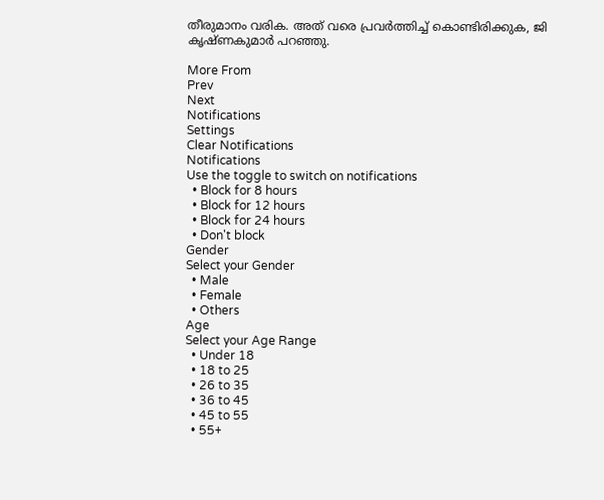തീരുമാനം വരിക. അത് വരെ പ്രവര്‍ത്തിച്ച് കൊണ്ടിരിക്കുക, ജി കൃഷ്ണകുമാര്‍ പറഞ്ഞു.

More From
Prev
Next
Notifications
Settings
Clear Notifications
Notifications
Use the toggle to switch on notifications
  • Block for 8 hours
  • Block for 12 hours
  • Block for 24 hours
  • Don't block
Gender
Select your Gender
  • Male
  • Female
  • Others
Age
Select your Age Range
  • Under 18
  • 18 to 25
  • 26 to 35
  • 36 to 45
  • 45 to 55
  • 55+